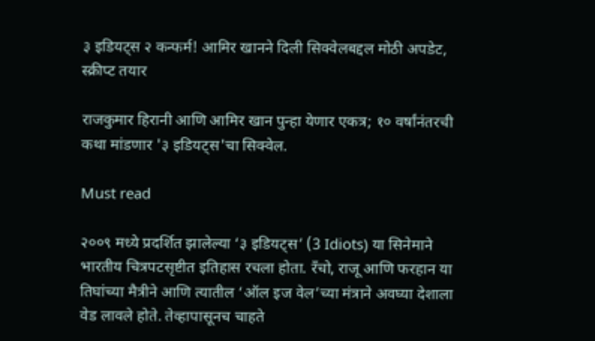३ इडियट्स २ कन्फर्म! आमिर खानने दिली सिक्वेलबद्दल मोठी अपडेट, स्क्रीप्ट तयार

राजकुमार हिरानी आणि आमिर खान पुन्हा येणार एकत्र; १० वर्षांनंतरची कथा मांडणार '३ इडियट्स'चा सिक्वेल.

Must read

२००९ मध्ये प्रदर्शित झालेल्या ‘३ इडियट्स’ (3 Idiots) या सिनेमाने भारतीय चित्रपटसृष्टीत इतिहास रचला होता. रँचो, राजू आणि फरहान या तिघांच्या मैत्रीने आणि त्यातील ‘ऑल इज वेल’च्या मंत्राने अवघ्या देशाला वेड लावले होते. तेव्हापासूनच चाहते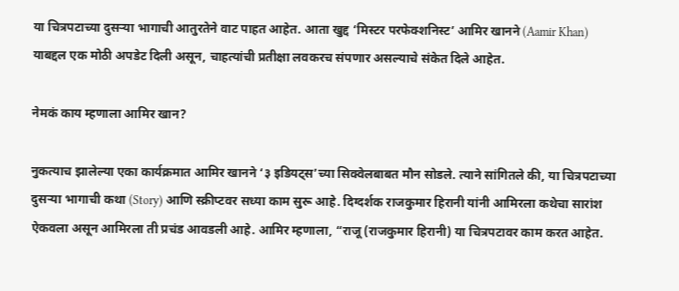या चित्रपटाच्या दुसऱ्या भागाची आतुरतेने वाट पाहत आहेत. आता खुद्द ‘मिस्टर परफेक्शनिस्ट’ आमिर खानने (Aamir Khan) याबद्दल एक मोठी अपडेट दिली असून, चाहत्यांची प्रतीक्षा लवकरच संपणार असल्याचे संकेत दिले आहेत.

नेमकं काय म्हणाला आमिर खान?

नुकत्याच झालेल्या एका कार्यक्रमात आमिर खानने ‘३ इडियट्स’च्या सिक्वेलबाबत मौन सोडले. त्याने सांगितले की, या चित्रपटाच्या दुसऱ्या भागाची कथा (Story) आणि स्क्रीप्टवर सध्या काम सुरू आहे. दिग्दर्शक राजकुमार हिरानी यांनी आमिरला कथेचा सारांश ऐकवला असून आमिरला ती प्रचंड आवडली आहे. आमिर म्हणाला, “राजू (राजकुमार हिरानी) या चित्रपटावर काम करत आहेत.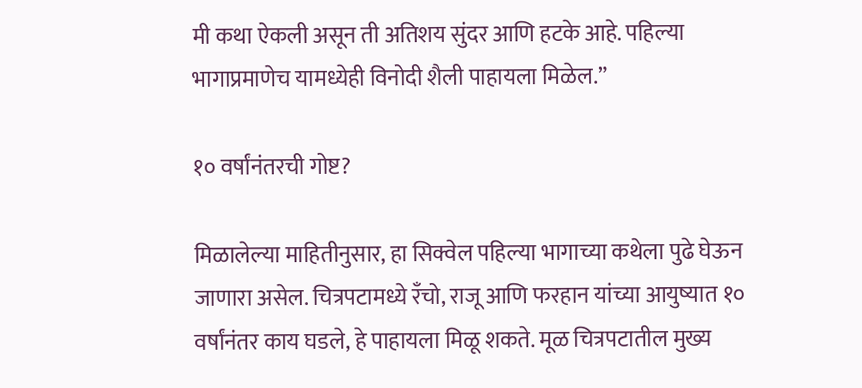मी कथा ऐकली असून ती अतिशय सुंदर आणि हटके आहे. पहिल्या भागाप्रमाणेच यामध्येही विनोदी शैली पाहायला मिळेल.”

१० वर्षांनंतरची गोष्ट?

मिळालेल्या माहितीनुसार, हा सिक्वेल पहिल्या भागाच्या कथेला पुढे घेऊन जाणारा असेल. चित्रपटामध्ये रँचो, राजू आणि फरहान यांच्या आयुष्यात १० वर्षांनंतर काय घडले, हे पाहायला मिळू शकते. मूळ चित्रपटातील मुख्य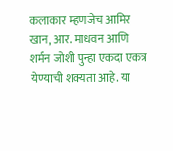कलाकार म्हणजेच आमिर खान, आर. माधवन आणि शर्मन जोशी पुन्हा एकदा एकत्र येण्याची शक्यता आहे. या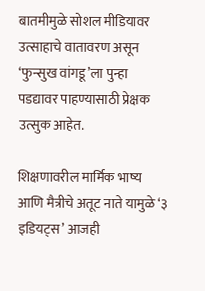बातमीमुळे सोशल मीडियावर उत्साहाचे वातावरण असून ‘फुन्सुख वांगडू’ला पुन्हा पडद्यावर पाहण्यासाठी प्रेक्षक उत्सुक आहेत.

शिक्षणावरील मार्मिक भाष्य आणि मैत्रीचे अतूट नाते यामुळे ‘३ इडियट्स’ आजही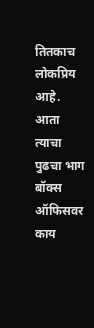तितकाच लोकप्रिय आहे. आता त्याचा पुढचा भाग बॉक्स ऑफिसवर काय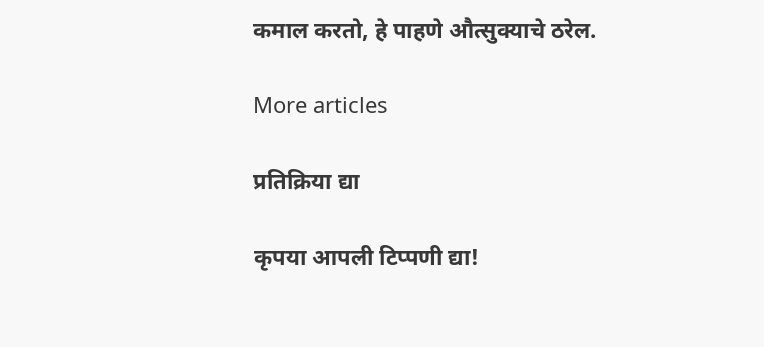कमाल करतो, हे पाहणे औत्सुक्याचे ठरेल.

More articles

प्रतिक्रिया द्या

कृपया आपली टिप्पणी द्या!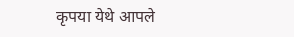कृपया येथे आपले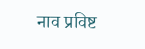नाव प्रविष्ट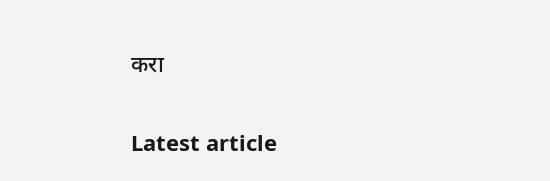करा

Latest article